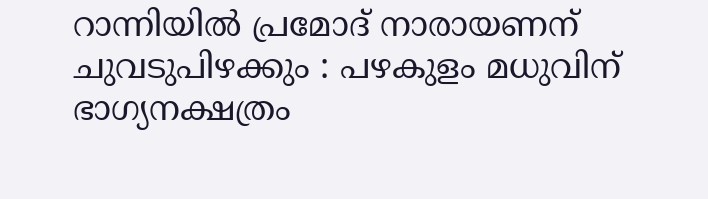റാന്നിയില്‍ പ്രമോദ് നാരായണന് ചുവടുപിഴക്കും : പഴകുളം മധുവിന് ഭാഗ്യനക്ഷത്രം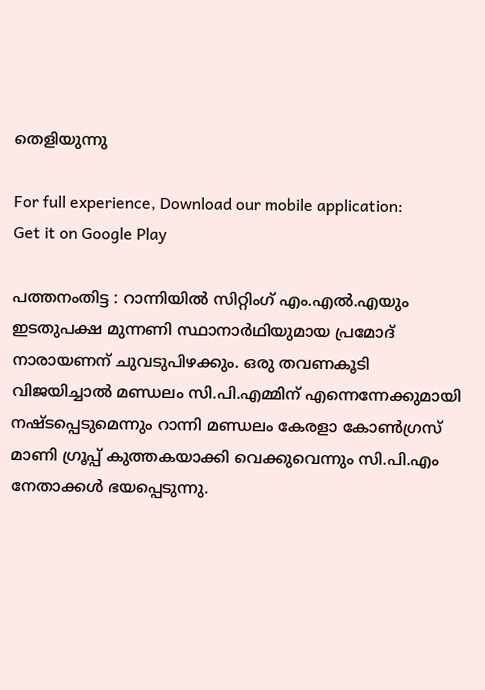തെളിയുന്നു

For full experience, Download our mobile application:
Get it on Google Play

പത്തനംതിട്ട : റാന്നിയില്‍ സിറ്റിംഗ് എം.എല്‍.എയും ഇടതുപക്ഷ മുന്നണി സ്ഥാനാര്‍ഥിയുമായ പ്രമോദ് നാരായണന് ചുവടുപിഴക്കും. ഒരു തവണകൂടി വിജയിച്ചാല്‍ മണ്ഡലം സി.പി.എമ്മിന് എന്നെന്നേക്കുമായി നഷ്ടപ്പെടുമെന്നും റാന്നി മണ്ഡലം കേരളാ കോണ്‍ഗ്രസ് മാണി ഗ്രൂപ്പ് കുത്തകയാക്കി വെക്കുവെന്നും സി.പി.എം നേതാക്കള്‍ ഭയപ്പെടുന്നു.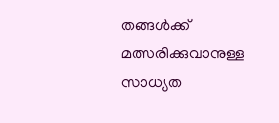തങ്ങള്‍ക്ക് മത്സരിക്കുവാനുള്ള സാധ്യത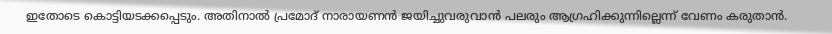ഇതോടെ കൊട്ടിയടക്കപ്പെടും. അതിനാല്‍ പ്രമോദ് നാരായണന്‍ ജയിച്ചുവരുവാന്‍ പലരും ആഗ്രഹിക്കുന്നില്ലെന്ന് വേണം കരുതാന്‍.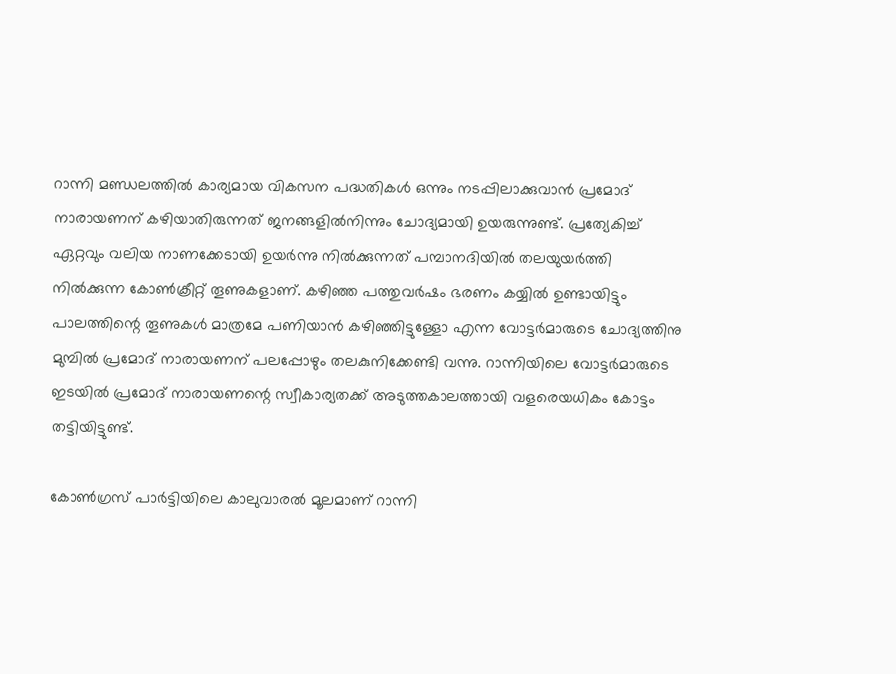റാന്നി മണ്ഡലത്തില്‍ കാര്യമായ വികസന പദ്ധതികള്‍ ഒന്നും നടപ്പിലാക്കുവാന്‍ പ്രമോദ് നാരായണന് കഴിയാതിരുന്നത് ജനങ്ങളില്‍നിന്നും ചോദ്യമായി ഉയരുന്നുണ്ട്. പ്രത്യേകിച്ച് ഏറ്റവും വലിയ നാണക്കേടായി ഉയര്‍ന്നു നില്‍ക്കുന്നത് പമ്പാനദിയില്‍ തലയുയര്‍ത്തി നില്‍ക്കുന്ന കോണ്‍ക്രീറ്റ് തൂണുകളാണ്. കഴിഞ്ഞ പത്തുവര്‍ഷം ഭരണം കയ്യില്‍ ഉണ്ടായിട്ടും പാലത്തിന്റെ തൂണുകള്‍ മാത്രമേ പണിയാന്‍ കഴിഞ്ഞിട്ടുള്ളോ എന്ന വോട്ടര്‍മാരുടെ ചോദ്യത്തിനു മുമ്പില്‍ പ്രമോദ് നാരായണന് പലപ്പോഴും തലകുനിക്കേണ്ടി വന്നു. റാന്നിയിലെ വോട്ടര്‍മാരുടെ ഇടയില്‍ പ്രമോദ് നാരായണന്റെ സ്വീകാര്യതക്ക് അടുത്തകാലത്തായി വളരെയധികം കോട്ടം തട്ടിയിട്ടുണ്ട്.

കോണ്‍ഗ്രസ് പാര്‍ട്ടിയിലെ കാലുവാരല്‍ മൂലമാണ് റാന്നി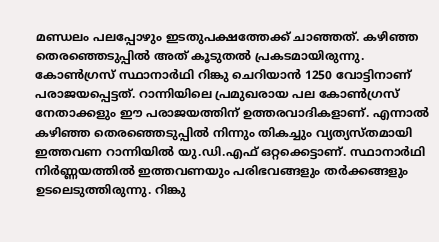മണ്ഡലം പലപ്പോഴും ഇടതുപക്ഷത്തേക്ക് ചാഞ്ഞത്. കഴിഞ്ഞ തെരഞ്ഞെടുപ്പില്‍ അത് കൂടുതല്‍ പ്രകടമായിരുന്നു. കോണ്‍ഗ്രസ് സ്ഥാനാര്‍ഥി റിങ്കു ചെറിയാന്‍ 1250 വോട്ടിനാണ് പരാജയപ്പെട്ടത്. റാന്നിയിലെ പ്രമുഖരായ പല കോണ്‍ഗ്രസ് നേതാക്കളും ഈ പരാജയത്തിന് ഉത്തരവാദികളാണ്. എന്നാല്‍ കഴിഞ്ഞ തെരഞ്ഞെടുപ്പില്‍ നിന്നും തികച്ചും വ്യത്യസ്തമായി ഇത്തവണ റാന്നിയില്‍ യു.ഡി.എഫ് ഒറ്റക്കെട്ടാണ്. സ്ഥാനാര്‍ഥി നിര്‍ണ്ണയത്തില്‍ ഇത്തവണയും പരിഭവങ്ങളും തര്‍ക്കങ്ങളും ഉടലെടുത്തിരുന്നു. റിങ്കു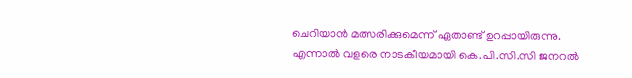ചെറിയാന്‍ മത്സരിക്കുമെന്ന് ഏതാണ്ട്‌ ഉറപ്പായിരുന്നു. എന്നാല്‍ വളരെ നാടകീയമായി കെ.പി.സി.സി ജനറല്‍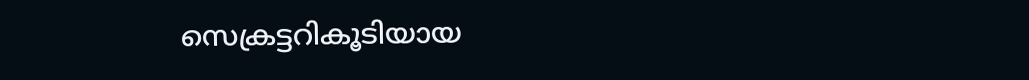സെക്രട്ടറികൂടിയായ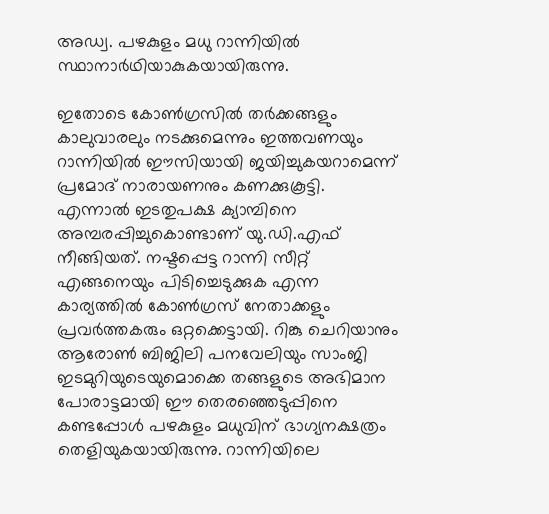അഡ്വ. പഴകുളം മധു റാന്നിയില്‍ സ്ഥാനാര്‍ഥിയാകുകയായിരുന്നു.

ഇതോടെ കോണ്‍ഗ്രസില്‍ തര്‍ക്കങ്ങളും കാലുവാരലും നടക്കുമെന്നും ഇത്തവണയും റാന്നിയില്‍ ഈസിയായി ജയിച്ചുകയറാമെന്ന് പ്രമോദ് നാരായണനും കണക്കുകൂട്ടി. എന്നാല്‍ ഇടതുപക്ഷ ക്യാമ്പിനെ അമ്പരപ്പിച്ചുകൊണ്ടാണ് യു.ഡി.എഫ് നീങ്ങിയത്. നഷ്ടപ്പെട്ട റാന്നി സീറ്റ് എങ്ങനെയും പിടിച്ചെടുക്കുക എന്ന കാര്യത്തില്‍ കോണ്‍ഗ്രസ് നേതാക്കളും പ്രവര്‍ത്തകരും ഒറ്റക്കെട്ടായി. റിങ്കു ചെറിയാനും ആരോണ്‍ ബിജിലി പനവേലിയും സാംജി ഇടമുറിയുടെയുമൊക്കെ തങ്ങളുടെ അഭിമാന പോരാട്ടമായി ഈ തെരഞ്ഞെടുപ്പിനെ കണ്ടപ്പോള്‍ പഴകുളം മധുവിന് ഭാഗ്യനക്ഷത്രം തെളിയുകയായിരുന്നു. റാന്നിയിലെ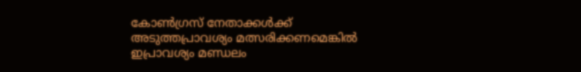കോണ്‍ഗ്രസ് നേതാക്കള്‍ക്ക് അടുത്തപ്രാവശ്യം മത്സരിക്കണമെങ്കില്‍ ഇപ്രാവശ്യം മണ്ഡലം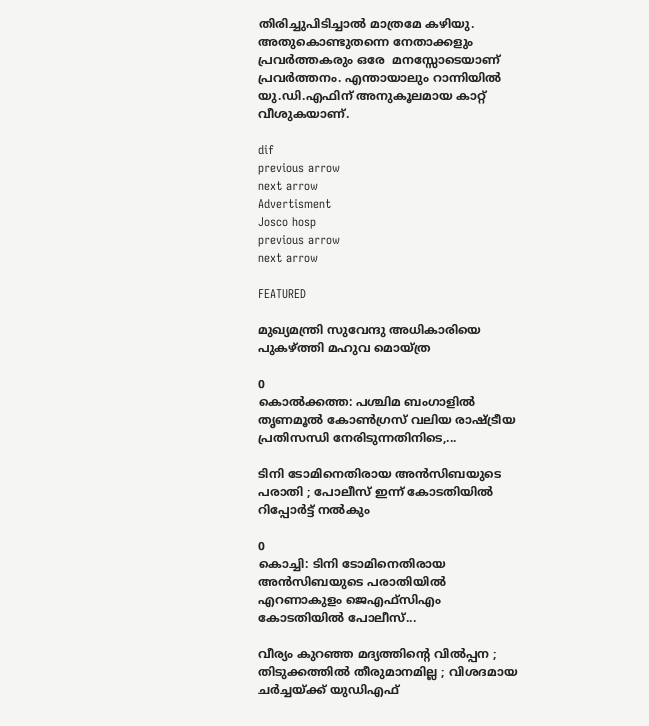തിരിച്ചുപിടിച്ചാല്‍ മാത്രമേ കഴിയു. അതുകൊണ്ടുതന്നെ നേതാക്കളും പ്രവര്‍ത്തകരും ഒരേ  മനസ്സോടെയാണ് പ്രവര്‍ത്തനം. എന്തായാലും റാന്നിയില്‍ യു.ഡി.എഫിന് അനുകൂലമായ കാറ്റ് വീശുകയാണ്.

dif
previous arrow
next arrow
Advertisment
Josco hosp
previous arrow
next arrow

FEATURED

മുഖ്യമന്ത്രി സുവേന്ദു അധികാരിയെ പുകഴ്ത്തി മഹുവ മൊയ്ത്ര

0
കൊൽക്കത്ത: പശ്ചിമ ബംഗാളിൽ തൃണമൂൽ കോൺഗ്രസ് വലിയ രാഷ്ട്രീയ പ്രതിസന്ധി നേരിടുന്നതിനിടെ,...

ടിനി ടോമിനെതിരായ അൻസിബയുടെ പരാതി ; പോലീസ് ഇന്ന് കോടതിയിൽ റിപ്പോർട്ട് നൽകും

0
കൊച്ചി: ടിനി ടോമിനെതിരായ അൻസിബയുടെ പരാതിയിൽ എറണാകുളം ജെഎഫ്സിഎം കോടതിയിൽ പോലീസ്...

വീര്യം കുറഞ്ഞ മദ്യത്തിന്റെ വില്‍പ്പന ; തിടുക്കത്തിൽ തീരുമാനമില്ല ; വിശദമായ ചർച്ചയ്ക്ക് യുഡിഎഫ്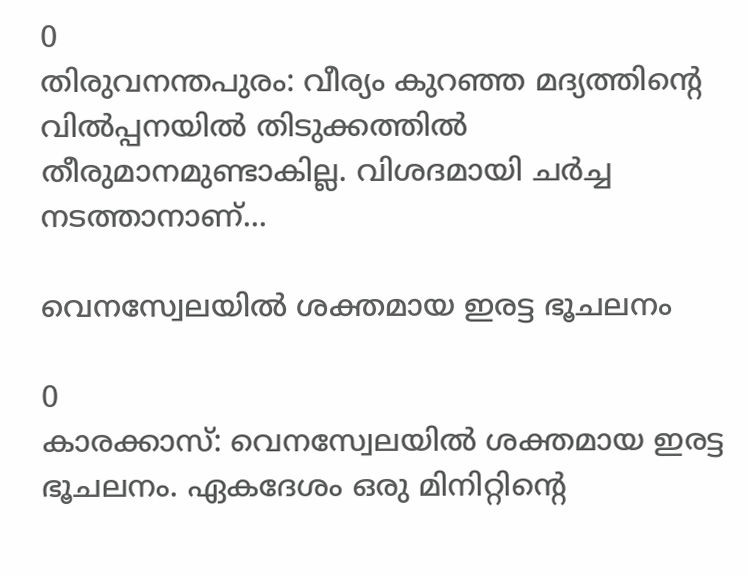0
തിരുവനന്തപുരം: വീര്യം കുറഞ്ഞ മദ്യത്തിന്റെ വില്‍പ്പനയിൽ തിടുക്കത്തിൽ തീരുമാനമുണ്ടാകില്ല. വിശദമായി ചർച്ച നടത്താനാണ്...

വെനസ്വേലയിൽ ശക്തമായ ഇരട്ട ഭൂചലനം

0
കാരക്കാസ്: വെനസ്വേലയിൽ ശക്തമായ ഇരട്ട ഭൂചലനം. ഏകദേശം ഒരു മിനിറ്റിന്റെ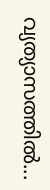വ്യത്യാസത്തിൽ...